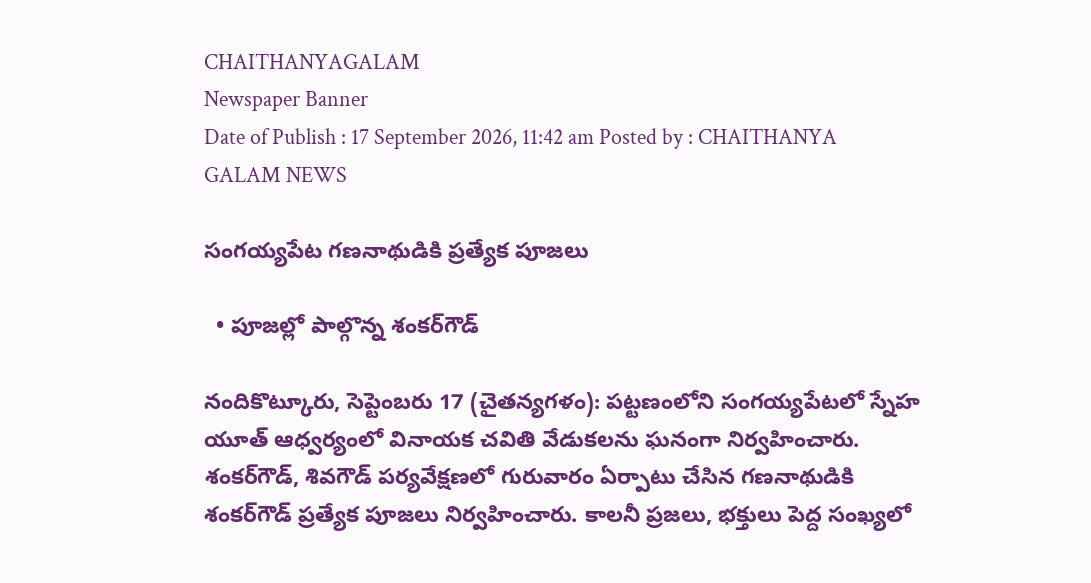CHAITHANYAGALAM
Newspaper Banner
Date of Publish : 17 September 2026, 11:42 am Posted by : CHAITHANYA GALAM NEWS

సంగయ్యపేట గణనాథుడికి ప్రత్యేక పూజలు

  • పూజల్లో పాల్గొన్న శంకర్‌గౌడ్‌

నందికొట్కూరు, సెప్టెంబరు 17 (చైతన్యగళం): పట్టణంలోని సంగయ్యపేటలో స్నేహ యూత్‌ ఆధ్వర్యంలో వినాయక చవితి వేడుకలను ఘనంగా నిర్వహించారు. శంకర్‌గౌడ్‌, శివగౌడ్‌ పర్యవేక్షణలో గురువారం ఏర్పాటు చేసిన గణనాథుడికి శంకర్‌గౌడ్‌ ప్రత్యేక పూజలు నిర్వహించారు. కాలనీ ప్రజలు, భక్తులు పెద్ద సంఖ్యలో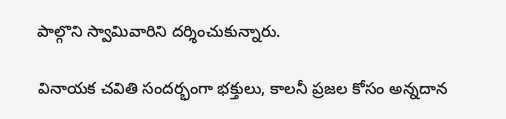పాల్గొని స్వామివారిని దర్శించుకున్నారు.

వినాయక చవితి సందర్భంగా భక్తులు, కాలనీ ప్రజల కోసం అన్నదాన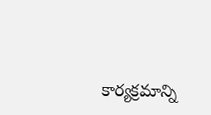కార్యక్రమాన్ని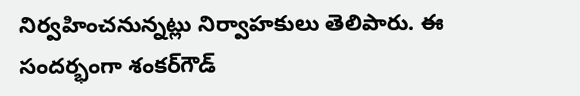నిర్వహించనున్నట్లు నిర్వాహకులు తెలిపారు. ఈ సందర్భంగా శంకర్‌గౌడ్‌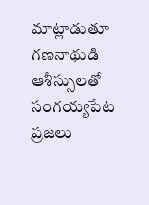మాట్లాడుతూ గణనాథుడి ఆశీస్సులతో సంగయ్యపేట ప్రజలు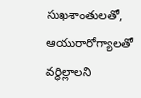సుఖశాంతులతో, ఆయురారోగ్యాలతో వర్ధిల్లాలని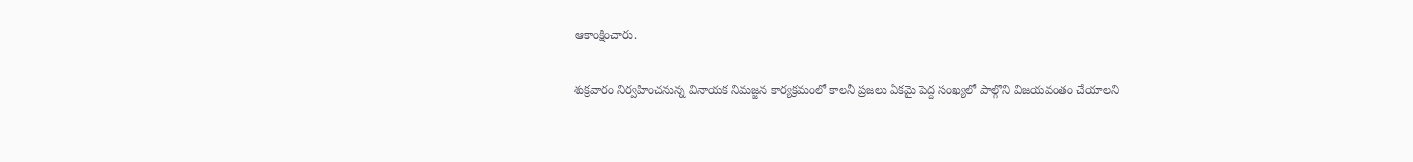ఆకాంక్షించారు.

శుక్రవారం నిర్వహించనున్న వినాయక నిమజ్జన కార్యక్రమంలో కాలనీ ప్రజలు ఏకమై పెద్ద సంఖ్యలో పాల్గొని విజయవంతం చేయాలని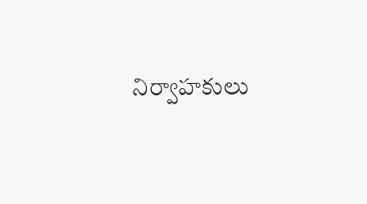నిర్వాహకులు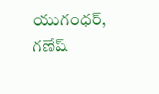యుగంధర్‌, గణేష్‌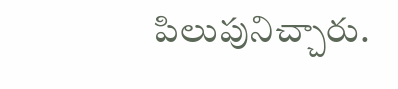పిలుపునిచ్చారు.